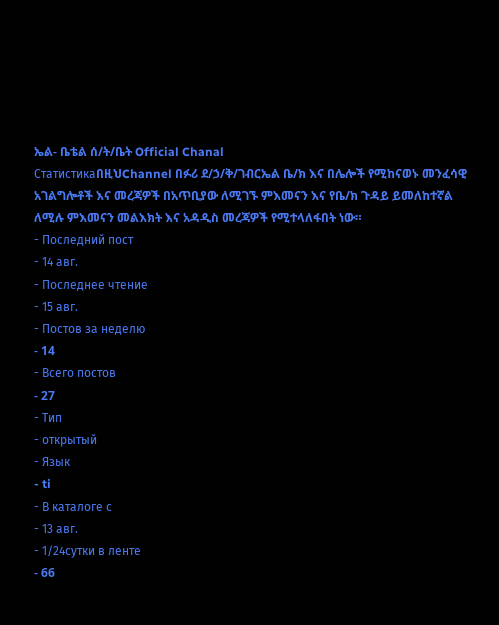ኤል- ቤቴል ሰ/ት/ቤት Official Chanal
СтатистикаበዚህChannel በፉሪ ደ/ኃ/ቅ/ገብርኤል ቤ/ክ እና በሌሎች የሚከናወኑ መንፈሳዊ አገልግሎቶች እና መረጃዎች በአጥቢያው ለሚገኙ ምእመናን እና የቤ/ክ ጉዳይ ይመለከተኛል ለሚሉ ምእመናን መልእክት እና አዳዲስ መረጃዎች የሚተላለፋበት ነው።
- Последний пост
- 14 авг.
- Последнее чтение
- 15 авг.
- Постов за неделю
- 14
- Всего постов
- 27
- Тип
- открытый
- Язык
- ti
- В каталоге с
- 13 авг.
- 1/24сутки в ленте
- 66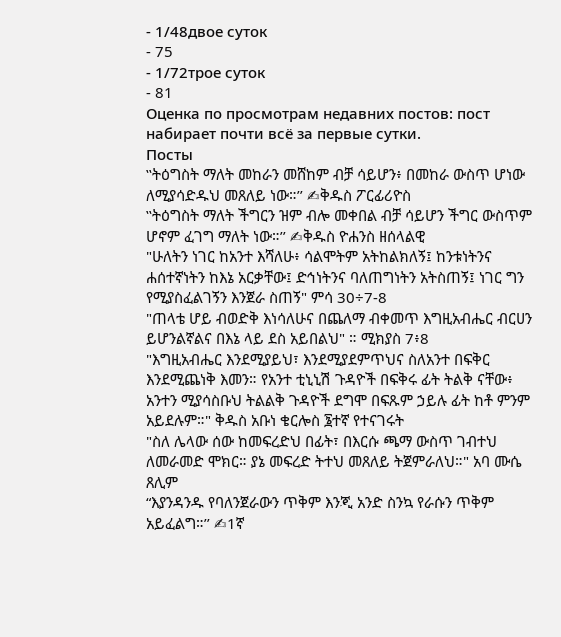- 1/48двое суток
- 75
- 1/72трое суток
- 81
Оценка по просмотрам недавних постов: пост набирает почти всё за первые сутки.
Посты
‛‛ትዕግስት ማለት መከራን መሸከም ብቻ ሳይሆን፥ በመከራ ውስጥ ሆነው ለሚያሳድዱህ መጸለይ ነው።’’ ✍ቅዱስ ፖርፊሪዮስ
‛‛ትዕግስት ማለት ችግርን ዝም ብሎ መቀበል ብቻ ሳይሆን ችግር ውስጥም ሆኖም ፈገግ ማለት ነው።’’ ✍ቅዱስ ዮሐንስ ዘሰላልዊ
"ሁለትን ነገር ከአንተ እሻለሁ፥ ሳልሞትም አትከልክለኝ፤ ከንቱነትንና ሐሰተኛነትን ከእኔ አርቃቸው፤ ድኅነትንና ባለጠግነትን አትስጠኝ፤ ነገር ግን የሚያስፈልገኝን እንጀራ ስጠኝ" ምሳ 30÷7-8
"ጠላቴ ሆይ ብወድቅ እነሳለሁና በጨለማ ብቀመጥ እግዚአብሔር ብርሀን ይሆንልኛልና በእኔ ላይ ደስ አይበልህ" ። ሚክያስ 7፥8
"እግዚአብሔር እንደሚያይህ፣ እንደሚያደምጥህና ስለአንተ በፍቅር እንደሚጨነቅ እመን። የአንተ ቲኒኒሽ ጉዳዮች በፍቅሩ ፊት ትልቅ ናቸው፥ አንተን ሚያሳስቡህ ትልልቅ ጉዳዮች ደግሞ በፍጹም ኃይሉ ፊት ከቶ ምንም አይደሉም።" ቅዱስ አቡነ ቄርሎስ ፮ተኛ የተናገሩት
"ስለ ሌላው ሰው ከመፍረድህ በፊት፣ በእርሱ ጫማ ውስጥ ገብተህ ለመራመድ ሞክር። ያኔ መፍረድ ትተህ መጸለይ ትጀምራለህ።" አባ ሙሴ ጸሊም
“እያንዳንዱ የባለንጀራውን ጥቅም እንጂ አንድ ስንኳ የራሱን ጥቅም አይፈልግ።’’ ✍1ኛ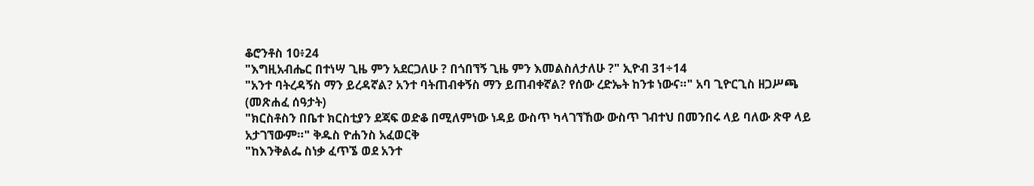ቆሮንቶስ 10፥24
"እግዚአብሔር በተነሣ ጊዜ ምን አደርጋለሁ ? በጎበኘኝ ጊዜ ምን እመልስለታለሁ ?" ኢዮብ 31÷14
"አንተ ባትረዳኝስ ማን ይረዳኛል? አንተ ባትጠብቀኝስ ማን ይጠብቀኛል? የሰው ረድኤት ከንቱ ነውና።" አባ ጊዮርጊስ ዘጋሥጫ (መጽሐፈ ሰዓታት)
"ክርስቶስን በቤተ ክርስቲያን ደጃፍ ወድቆ በሚለምነው ነዳይ ውስጥ ካላገኘኸው ውስጥ ገብተህ በመንበሩ ላይ ባለው ጽዋ ላይ አታገኘውም።" ቅዱስ ዮሐንስ አፈወርቅ
"ከእንቅልፌ ስነቃ ፈጥኜ ወደ አንተ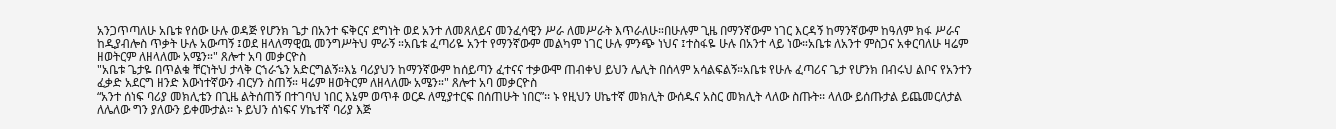አንጋጥጣለሁ አቤቱ የሰው ሁሉ ወዳጅ የሆንክ ጌታ በአንተ ፍቅርና ደግነት ወደ አንተ ለመጸለይና መንፈሳዊን ሥራ ለመሥራት እጥራለሁ።በሁሉም ጊዜ በማንኛውም ነገር እርዳኝ ከማንኛውም ከዓለም ክፋ ሥራና ከዲያብሎስ ጥቃት ሁሉ አውጣኝ ፤ወደ ዘላለማዊዉ መንግሥትህ ምራኝ ።አቤቱ ፈጣሪዬ አንተ የማንኛውም መልካም ነገር ሁሉ ምንጭ ነህና ፤ተስፋዬ ሁሉ በአንተ ላይ ነው።አቤቱ ለአንተ ምስጋና አቀርባለሁ ዛሬም ዘወትርም ለዘላለሙ አሜን።" ጸሎተ አባ መቃርዮስ
"አቤቱ ጌታዬ በጥልቁ ቸርነትህ ታላቅ ርኀራኄን አድርግልኝ።እኔ ባሪያህን ከማንኛውም ከሰይጣን ፈተናና ተቃውሞ ጠብቀህ ይህን ሌሊት በሰላም አሳልፍልኝ።አቤቱ የሁሉ ፈጣሪና ጌታ የሆንክ በብሩህ ልቦና የአንተን ፈቃድ አደርግ ዘንድ እውነተኛውን ብርሃን ስጠኝ። ዛሬም ዘወትርም ለዘላለሙ አሜን።" ጸሎተ አባ መቃርዮስ
“አንተ ሰነፍ ባሪያ መክሊቴን በጊዜ ልትሰጠኝ በተገባህ ነበር እኔም ወጥቶ ወርዶ ለሚያተርፍ በሰጠሁት ነበር”፡፡ ኑ የዚህን ሀኬተኛ መክሊት ውሰዱና አስር መክሊት ላለው ስጡት፡፡ ላለው ይሰጡታል ይጨመርለታል ለሌለው ግን ያለውን ይቀሙታል፡፡ ኑ ይህን ሰነፍና ሃኬተኛ ባሪያ እጅ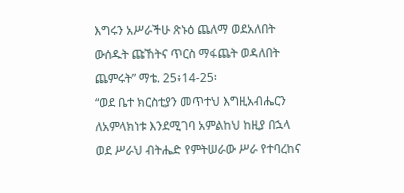እግሩን አሥራችሁ ጽኑዕ ጨለማ ወደአለበት ውሰዱት ጩኸትና ጥርስ ማፋጨት ወዳለበት ጨምሩት” ማቴ. 25፥14-25፡
“ወደ ቤተ ክርስቲያን መጥተህ እግዚአብሔርን ለአምላክነቱ እንደሚገባ አምልከህ ከዚያ በኋላ ወደ ሥራህ ብትሔድ የምትሠራው ሥራ የተባረከና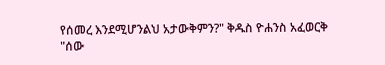የሰመረ እንደሚሆንልህ አታውቅምን?" ቅዱስ ዮሐንስ አፈወርቅ
"ሰው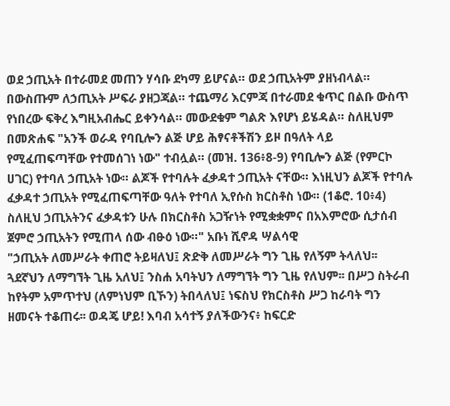ወደ ኃጢአት በተራመደ መጠን ሃሳቡ ደካማ ይሆናል። ወደ ኃጢአትም ያዘነብላል። በውስጡም ለኃጢአት ሥፍራ ያዘጋጃል። ተጨማሪ እርምጃ በተራመደ ቁጥር በልቡ ውስጥ የነበረው ፍቅረ እግዚአብሔር ይቀንሳል። መውደቁም ግልጽ እየሆነ ይሄዳል። ስለዚህም በመጽሐፍ "አንች ወራዳ የባቢሎን ልጅ ሆይ ሕፃናቶችሽን ይዞ በዓለት ላይ የሚፈጠፍጣቸው የተመሰገነ ነው" ተብሏል። (መዝ. 136፥8-9) የባቢሎን ልጅ (የምርኮ ሀገር) የተባለ ኃጢአት ነው። ልጆች የተባሉት ፈቃዳተ ኃጢአት ናቸው። እነዚህን ልጆች የተባሉ ፈቃዳተ ኃጢአት የሚፈጠፍጣቸው ዓለት የተባለ ኢየሱስ ክርስቶስ ነው። (1ቆሮ. 10፥4) ስለዚህ ኃጢአትንና ፈቃዳቱን ሁሉ በክርስቶስ አጋዥነት የሚቋቋምና በአእምሮው ሲታሰብ ጀምሮ ኃጢአትን የሚጠላ ሰው ብፁዕ ነው።" አቡነ ሺኖዳ ሣልሳዊ
"ኃጢአት ለመሥራት ቀጠሮ ትይዛለህ፤ ጽድቅ ለመሥራት ግን ጊዜ የለኝም ትላለህ፡፡ ጓደኛህን ለማግኘት ጊዜ አለህ፤ ንስሐ አባትህን ለማግኘት ግን ጊዜ የለህም፡፡ በሥጋ ስትራብ ከየትም አምጥተህ (ለምነህም ቢኾን) ትበላለህ፤ ነፍስህ የክርስቶስ ሥጋ ከራባት ግን ዘመናት ተቆጠሩ፡፡ ወዳጄ ሆይ! እባብ አሳተኝ ያለችውንና፥ ከፍርድ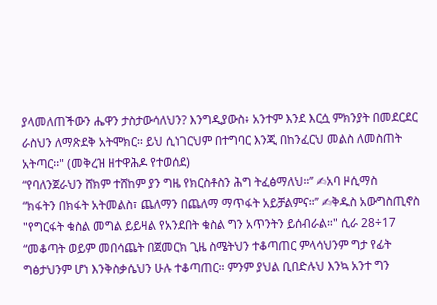ያላመለጠችውን ሔዋን ታስታውሳለህን? እንግዲያውስ፥ አንተም እንደ እርሷ ምክንያት በመደርደር ራስህን ለማጽደቅ አትሞክር፡፡ ይህ ሲነገርህም በተግባር እንጂ በከንፈርህ መልስ ለመስጠት አትጣር፡፡" (መቅረዝ ዘተዋሕዶ የተወሰደ)
“የባለንጀራህን ሸክም ተሸከም ያን ግዜ የክርስቶስን ሕግ ትፈፅማለህ።’’ ✍አባ ዞሲማስ
“ክፋትን በክፋት አትመልስ፣ ጨለማን በጨለማ ማጥፋት አይቻልምና።’’ ✍ቅዱስ አውግስጢኖስ
"የግርፋት ቁስል መግል ይይዛል የአንደበት ቁስል ግን አጥንትን ይሰብራል።" ሲራ 28÷17
“መቆጣት ወይም መበሳጨት በጀመርክ ጊዜ ስሜትህን ተቆጣጠር ምላሳህንም ግታ የፊት ግፅታህንም ሆነ እንቅስቃሴህን ሁሉ ተቆጣጠር። ምንም ያህል ቢበድሉህ እንኳ አንተ ግን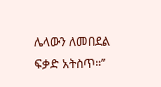ሌላውን ለመበደል ፍቃድ አትስጥ።’’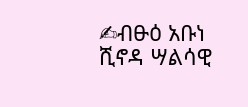✍ብፁዕ አቡነ ሺኖዳ ሣልሳዊ